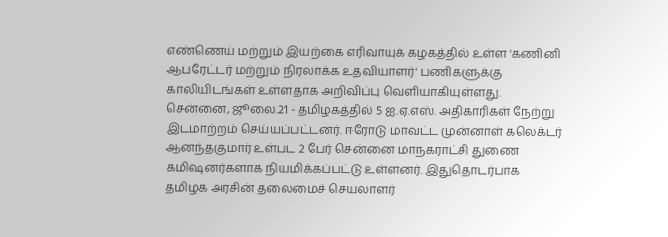எண்ணெய் மற்றும் இயற்கை எரிவாயுக் கழகத்தில் உள்ள 'கணினி ஆபரேட்டர் மற்றும் நிரலாக்க உதவியாளர்' பணிகளுக்கு காலியிடங்கள் உள்ளதாக அறிவிப்பு வெளியாகியுள்ளது.
சென்னை, ஜூலை.21 - தமிழகத்தில் 5 ஐ.ஏ.எஸ். அதிகாரிகள் நேற்று இடமாற்றம் செய்யப்பட்டனர். ஈரோடு மாவட்ட முன்னாள் கலெக்டர் ஆனந்தகுமார் உள்பட 2 பேர் சென்னை மாநகராட்சி துணை கமிஷனர்களாக நியமிக்கப்பட்டு உள்ளனர். இதுதொடர்பாக தமிழக அரசின் தலைமைச் செயலாளர்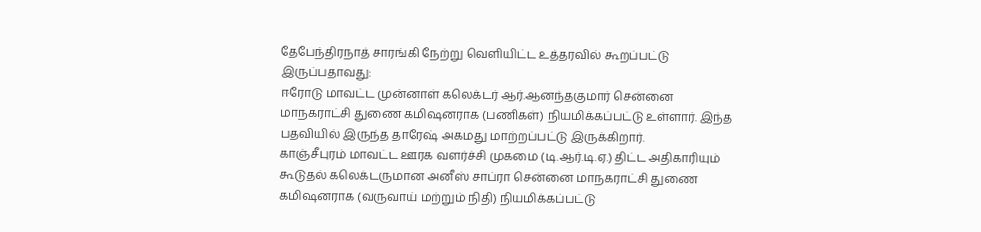தேபேந்திரநாத் சாரங்கி நேற்று வெளியிட்ட உத்தரவில் கூறப்பட்டு இருப்பதாவது:
ஈரோடு மாவட்ட முன்னாள் கலெக்டர் ஆர்.ஆனந்தகுமார் சென்னை மாநகராட்சி துணை கமிஷனராக (பணிகள்) நியமிக்கப்பட்டு உள்ளார். இந்த பதவியில் இருந்த தாரேஷ் அகமது மாற்றப்பட்டு இருக்கிறார்.
காஞ்சீபுரம் மாவட்ட ஊரக வளர்ச்சி முகமை (டி.ஆர்.டி.ஏ.) திட்ட அதிகாரியும் கூடுதல் கலெக்டருமான அனீஸ் சாப்ரா சென்னை மாநகராட்சி துணை கமிஷனராக (வருவாய் மற்றும் நிதி) நியமிக்கப்பட்டு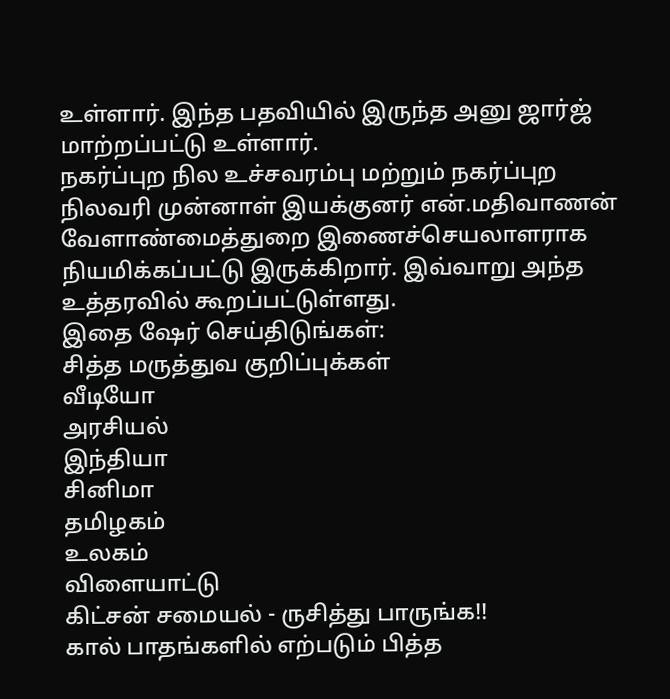உள்ளார். இந்த பதவியில் இருந்த அனு ஜார்ஜ் மாற்றப்பட்டு உள்ளார்.
நகர்ப்புற நில உச்சவரம்பு மற்றும் நகர்ப்புற நிலவரி முன்னாள் இயக்குனர் என்.மதிவாணன் வேளாண்மைத்துறை இணைச்செயலாளராக நியமிக்கப்பட்டு இருக்கிறார். இவ்வாறு அந்த உத்தரவில் கூறப்பட்டுள்ளது.
இதை ஷேர் செய்திடுங்கள்:
சித்த மருத்துவ குறிப்புக்கள்
வீடியோ
அரசியல்
இந்தியா
சினிமா
தமிழகம்
உலகம்
விளையாட்டு
கிட்சன் சமையல் - ருசித்து பாருங்க!!
கால் பாதங்களில் எற்படும் பித்த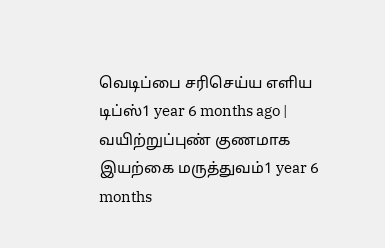வெடிப்பை சரிசெய்ய எளிய டிப்ஸ்1 year 6 months ago |
வயிற்றுப்புண் குணமாக இயற்கை மருத்துவம்1 year 6 months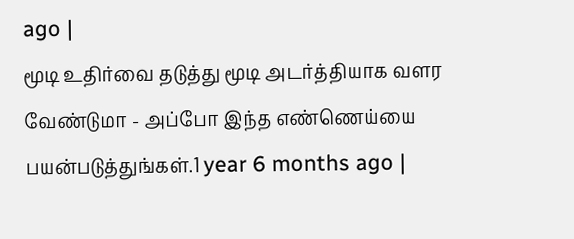ago |
மூடி உதிர்வை தடுத்து மூடி அடர்த்தியாக வளர வேண்டுமா - அப்போ இந்த எண்ணெய்யை பயன்படுத்துங்கள்.1 year 6 months ago |